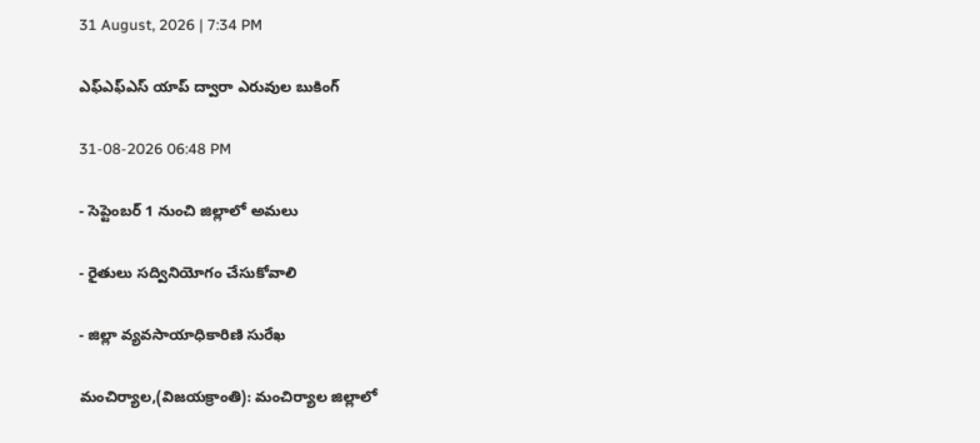31 August, 2026 | 7:34 PM

ఎఫ్ఎఫ్ఎస్ యాప్ ద్వారా ఎరువుల బుకింగ్

31-08-2026 06:48 PM

- సెప్టెంబర్ 1 నుంచి జిల్లాలో అమలు

- రైతులు సద్వినియోగం చేసుకోవాలి

- జిల్లా వ్యవసాయాధికారిణి సురేఖ

మంచిర్యాల,(విజయక్రాంతి): మంచిర్యాల జిల్లాలో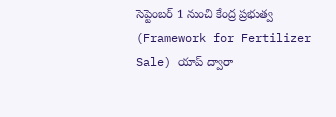సెప్టెంబర్ 1 నుంచి కేంద్ర ప్రభుత్వ (Framework for Fertilizer Sale) యాప్ ద్వారా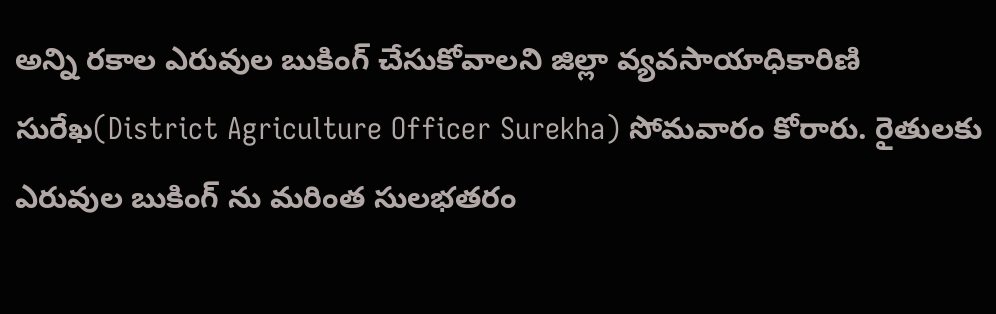అన్ని రకాల ఎరువుల బుకింగ్ చేసుకోవాలని జిల్లా వ్యవసాయాధికారిణి సురేఖ(District Agriculture Officer Surekha) సోమవారం కోరారు. రైతులకు ఎరువుల బుకింగ్ ను మరింత సులభతరం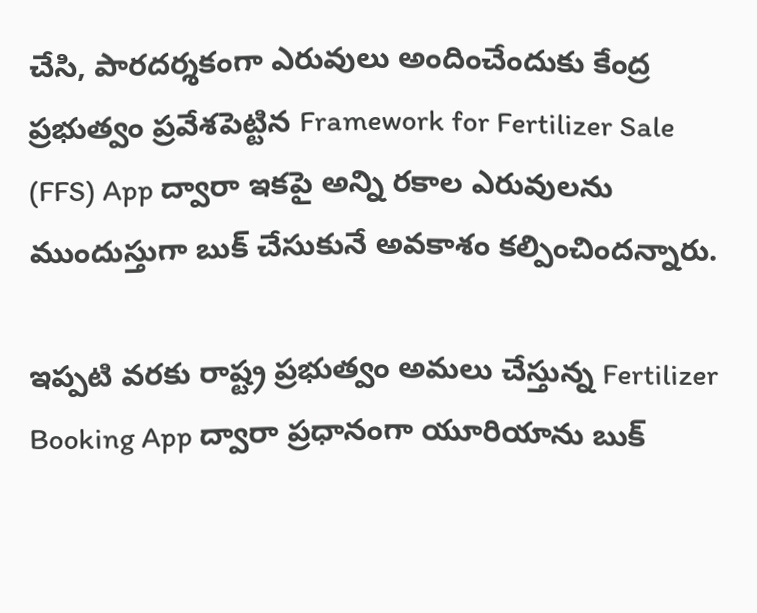చేసి, పారదర్శకంగా ఎరువులు అందించేందుకు కేంద్ర ప్రభుత్వం ప్రవేశపెట్టిన Framework for Fertilizer Sale (FFS) App ద్వారా ఇకపై అన్ని రకాల ఎరువులను ముందుస్తుగా బుక్ చేసుకునే అవకాశం కల్పించిందన్నారు.

ఇప్పటి వరకు రాష్ట్ర ప్రభుత్వం అమలు చేస్తున్న Fertilizer Booking App ద్వారా ప్రధానంగా యూరియాను బుక్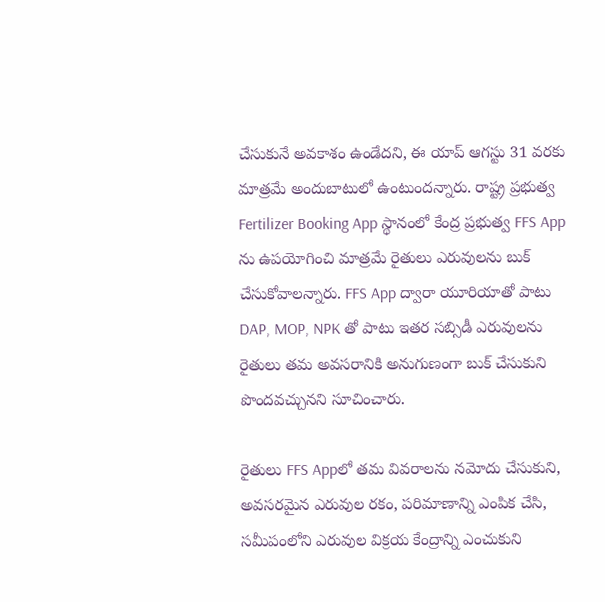చేసుకునే అవకాశం ఉండేదని, ఈ యాప్ ఆగస్టు 31 వరకు మాత్రమే అందుబాటులో ఉంటుందన్నారు. రాష్ట్ర ప్రభుత్వ Fertilizer Booking App స్థానంలో కేంద్ర ప్రభుత్వ FFS App ను ఉపయోగించి మాత్రమే రైతులు ఎరువులను బుక్ చేసుకోవాలన్నారు. FFS App ద్వారా యూరియాతో పాటు DAP, MOP, NPK తో పాటు ఇతర సబ్సిడీ ఎరువులను రైతులు తమ అవసరానికి అనుగుణంగా బుక్ చేసుకుని పొందవచ్చునని సూచించారు.

రైతులు FFS Appలో తమ వివరాలను నమోదు చేసుకుని, అవసరమైన ఎరువుల రకం, పరిమాణాన్ని ఎంపిక చేసి, సమీపంలోని ఎరువుల విక్రయ కేంద్రాన్ని ఎంచుకుని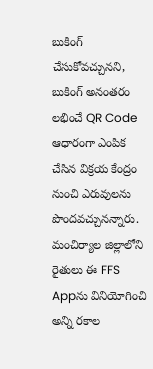బుకింగ్ చేసుకోవచ్చునని, బుకింగ్ అనంతరం లభించే QR Code ఆధారంగా ఎంపిక చేసిన విక్రయ కేంద్రం నుంచి ఎరువులను పొందవచ్చునన్నారు. మంచిర్యాల జిల్లాలోని రైతులు ఈ FFS Appను వినియోగించి అన్ని రకాల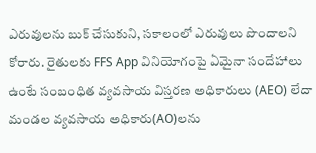ఎరువులను బుక్ చేసుకుని, సకాలంలో ఎరువులు పొందాలని కోరారు. రైతులకు FFS App వినియోగంపై ఏమైనా సందేహాలు ఉంటే సంబంధిత వ్యవసాయ విస్తరణ అధికారులు (AEO) లేదా మండల వ్యవసాయ అధికారు(AO)లను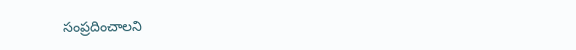సంప్రదించాలని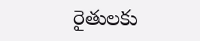రైతులకు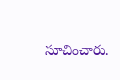సూచించారు.